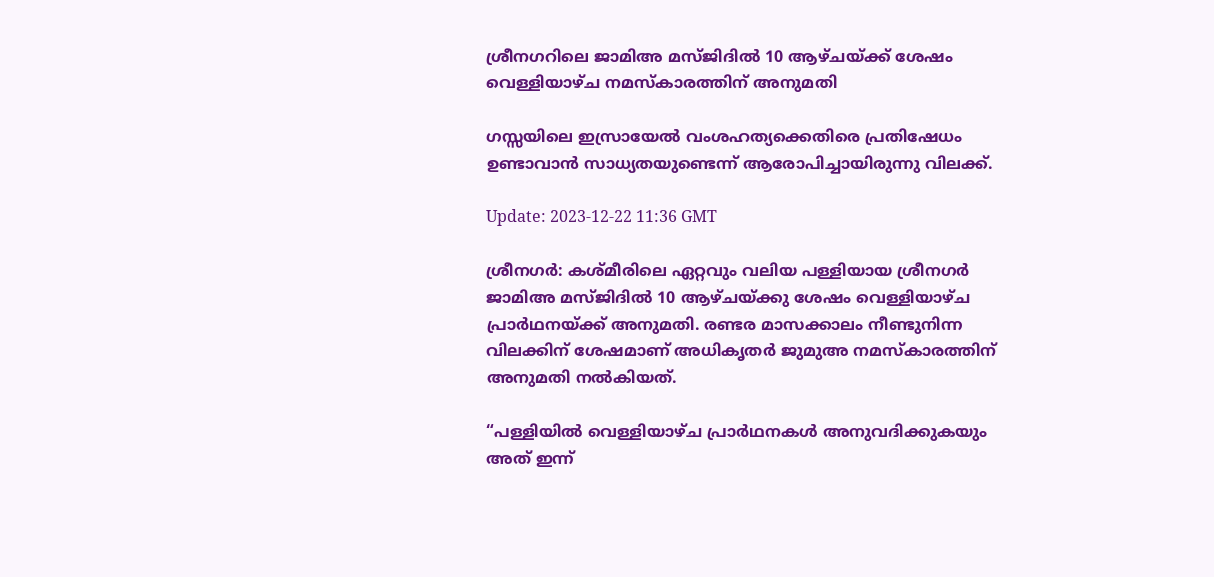ശ്രീനഗറിലെ ജാമിഅ മസ്ജിദിൽ 10 ആഴ്ചയ്ക്ക് ശേഷം വെള്ളിയാഴ്ച നമസ്കാരത്തിന് അനുമതി

ഗസ്സയിലെ ഇസ്രായേൽ വംശഹത്യക്കെതിരെ പ്രതിഷേധം ഉണ്ടാവാൻ സാധ്യതയുണ്ടെന്ന് ആരോപിച്ചായിരുന്നു വിലക്ക്.

Update: 2023-12-22 11:36 GMT

ശ്രീനഗർ: കശ്മീരിലെ ഏറ്റവും വലിയ പള്ളിയായ ശ്രീനഗർ ജാമിഅ മസ്ജിദിൽ 10 ആഴ്ചയ്ക്കു ശേഷം വെള്ളിയാഴ്ച പ്രാർഥനയ്ക്ക് അനുമതി. രണ്ടര മാസക്കാലം നീണ്ടുനിന്ന വിലക്കിന് ശേഷമാണ് അധികൃതർ ജുമുഅ നമസ്‌കാരത്തിന് അനുമതി നൽകിയത്.

“പള്ളിയിൽ വെള്ളിയാഴ്‌ച പ്രാർഥനകൾ അനുവദിക്കുകയും അത് ഇന്ന്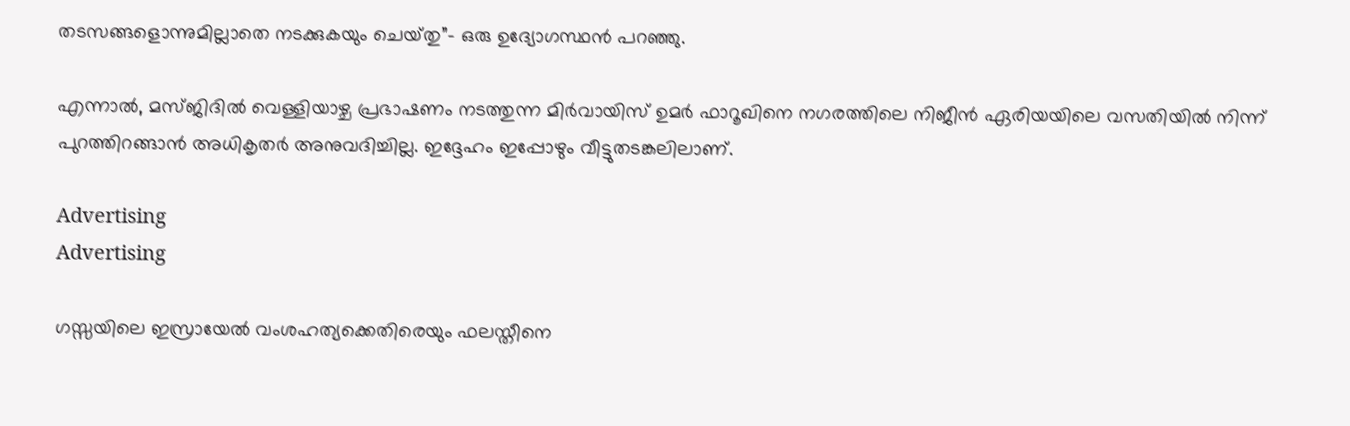തടസങ്ങളൊന്നുമില്ലാതെ നടക്കുകയും ചെയ്‌തു”- ഒരു ഉദ്യോഗസ്ഥൻ പറഞ്ഞു.

എന്നാൽ, മസ്ജിദിൽ വെള്ളിയാഴ്ച പ്രഭാഷണം നടത്തുന്ന മിർവായിസ് ഉമർ ഫാറൂഖിനെ നഗരത്തിലെ നിജീൻ ഏരിയയിലെ വസതിയിൽ നിന്ന് പുറത്തിറങ്ങാൻ അധികൃതർ അനുവദിച്ചില്ല. ഇദ്ദേഹം ഇപ്പോഴും വീട്ടുതടങ്കലിലാണ്.

Advertising
Advertising

ഗസ്സയിലെ ഇസ്രായേൽ വംശഹത്യക്കെതിരെയും ഫലസ്തീനെ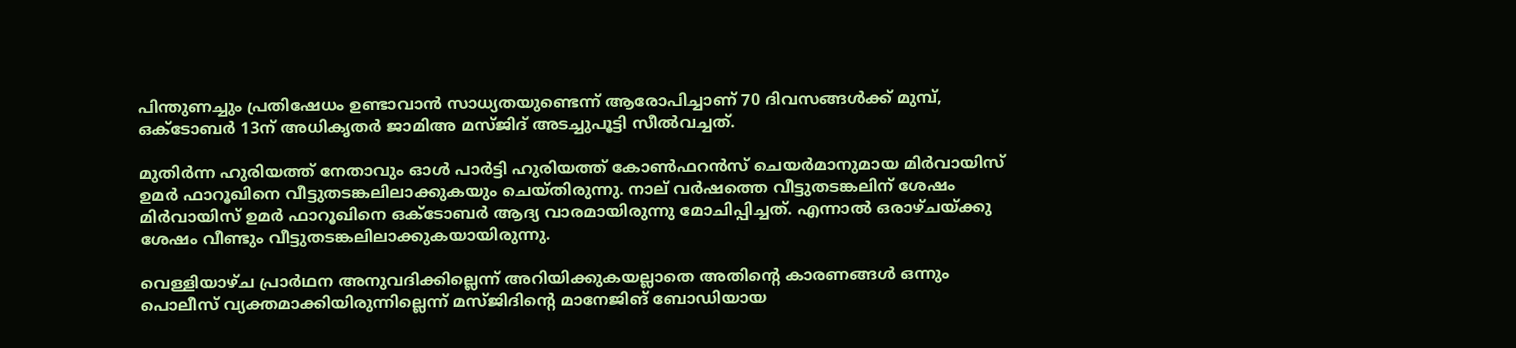പിന്തുണച്ചും പ്രതിഷേധം ഉണ്ടാവാൻ സാധ്യതയുണ്ടെന്ന് ആരോപിച്ചാണ് 70 ദിവസങ്ങൾക്ക് മുമ്പ്, ഒക്ടോബർ 13ന് അധികൃതർ ജാമിഅ മസ്ജിദ് അടച്ചുപൂട്ടി സീൽവച്ചത്.

മുതിർന്ന ഹുരിയത്ത് നേതാവും ഓൾ പാർട്ടി ഹുരിയത്ത് കോൺഫറൻസ് ചെയർമാനുമായ മിർവായിസ് ഉമർ ഫാറൂഖിനെ വീട്ടുതടങ്കലിലാക്കുകയും ചെയ്തിരുന്നു. നാല് വർഷത്തെ വീട്ടുതടങ്കലിന് ശേഷം മിർവായിസ് ഉമർ ഫാറൂഖിനെ ഒക്ടോബർ ആദ്യ വാരമായിരുന്നു മോചിപ്പിച്ചത്. എന്നാൽ ഒരാഴ്ചയ്ക്കു ശേഷം വീണ്ടും വീട്ടുതടങ്കലിലാക്കുകയായിരുന്നു.

വെള്ളിയാഴ്ച പ്രാർഥന അനുവദിക്കില്ലെന്ന് അറിയിക്കുകയല്ലാതെ അതിന്റെ കാരണങ്ങൾ ഒന്നും പൊലീസ് വ്യക്തമാക്കിയിരുന്നില്ലെന്ന് മസ്ജിദിന്റെ മാനേജിങ് ബോഡിയായ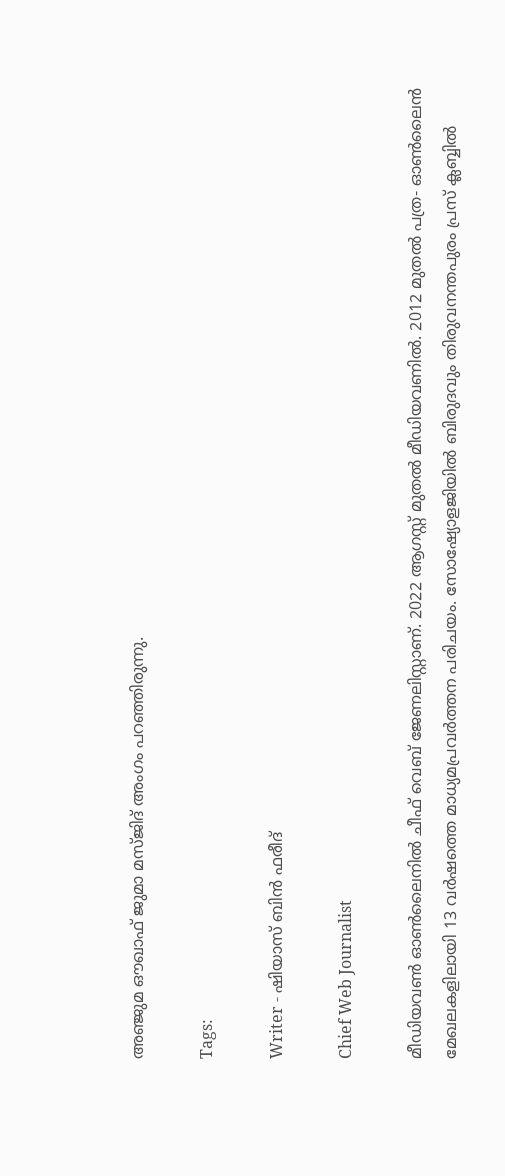അഞ്ജുമ ഔഖാഫ് ജുമാ മസ്ജിദ് അംഗം പറഞ്ഞിരുന്നു.

Tags:

Writer - ഷിയാസ് ബിന്‍ ഫരീദ്

Chief Web Journalist

മീഡിയവണ്‍ ഓണ്‍ലൈനില്‍ ചീഫ് വെബ് ജേണലിസ്റ്റാണ്. 2022 ആഗസ്റ്റ് മുതല്‍ മീഡിയവണില്‍. 2012 മുതല്‍ പത്ര- ഓണ്‍ലൈന്‍ മേഖലകളിലായി 13 വര്‍ഷത്തെ മാധ്യമപ്രവര്‍ത്തന പരിചയം. സോഷ്യോളജിയില്‍ ബിരുദവും തിരുവനന്തപുരം പ്രസ് ക്ലബ്ബില്‍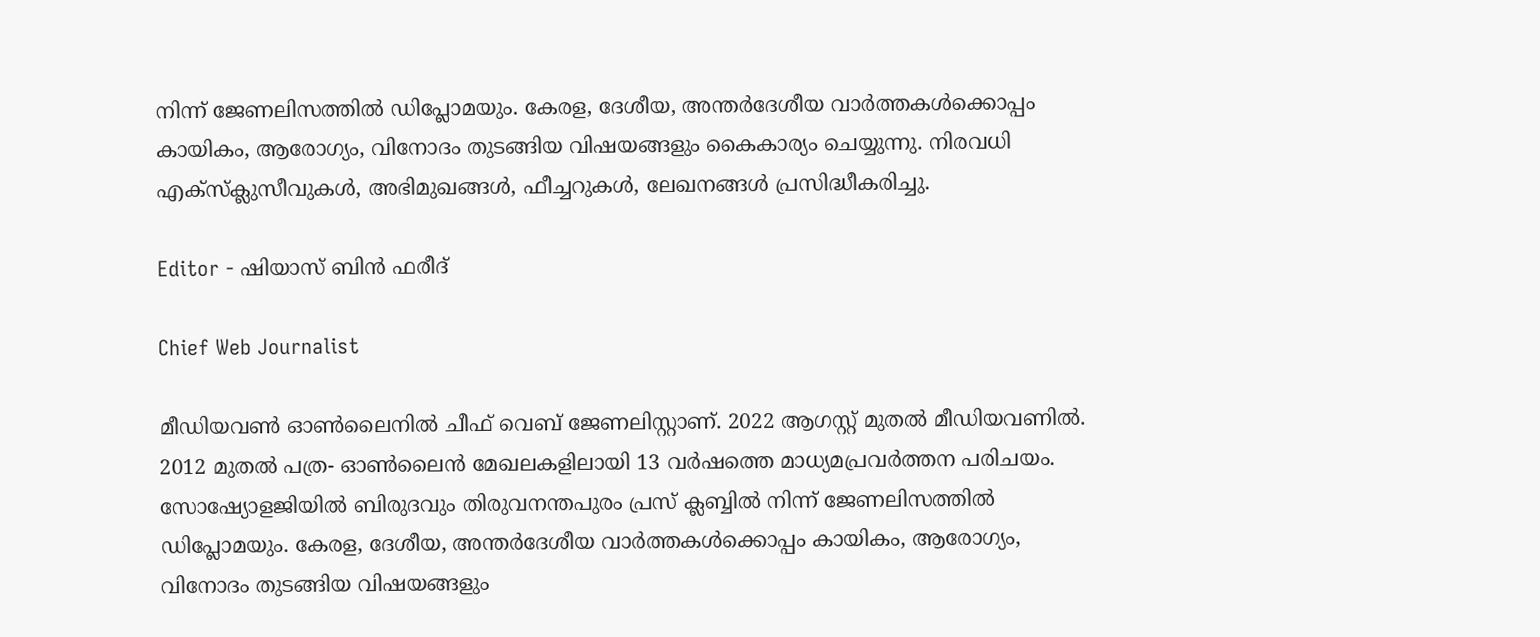നിന്ന് ജേണലിസത്തില്‍ ഡിപ്ലോമയും. കേരള, ദേശീയ, അന്തര്‍ദേശീയ വാര്‍ത്തകള്‍ക്കൊപ്പം കായികം, ആരോഗ്യം, വിനോദം തുടങ്ങിയ വിഷയങ്ങളും കൈകാര്യം ചെയ്യുന്നു. നിരവധി എക്സ്ക്ലുസീവുകള്‍, അഭിമുഖങ്ങള്‍, ഫീച്ചറുകള്‍, ലേഖനങ്ങള്‍ പ്രസിദ്ധീകരിച്ചു.

Editor - ഷിയാസ് ബിന്‍ ഫരീദ്

Chief Web Journalist

മീഡിയവണ്‍ ഓണ്‍ലൈനില്‍ ചീഫ് വെബ് ജേണലിസ്റ്റാണ്. 2022 ആഗസ്റ്റ് മുതല്‍ മീഡിയവണില്‍. 2012 മുതല്‍ പത്ര- ഓണ്‍ലൈന്‍ മേഖലകളിലായി 13 വര്‍ഷത്തെ മാധ്യമപ്രവര്‍ത്തന പരിചയം. സോഷ്യോളജിയില്‍ ബിരുദവും തിരുവനന്തപുരം പ്രസ് ക്ലബ്ബില്‍ നിന്ന് ജേണലിസത്തില്‍ ഡിപ്ലോമയും. കേരള, ദേശീയ, അന്തര്‍ദേശീയ വാര്‍ത്തകള്‍ക്കൊപ്പം കായികം, ആരോഗ്യം, വിനോദം തുടങ്ങിയ വിഷയങ്ങളും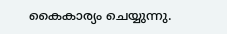കൈകാര്യം ചെയ്യുന്നു.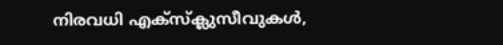നിരവധി എക്സ്ക്ലുസീവുകള്‍,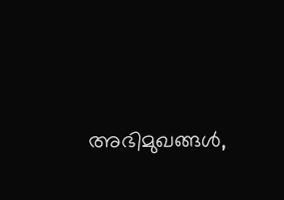അഭിമുഖങ്ങള്‍,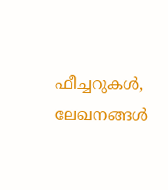ഫീച്ചറുകള്‍, ലേഖനങ്ങള്‍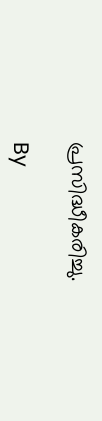പ്രസിദ്ധീകരിച്ചു.

By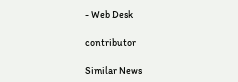- Web Desk

contributor

Similar News